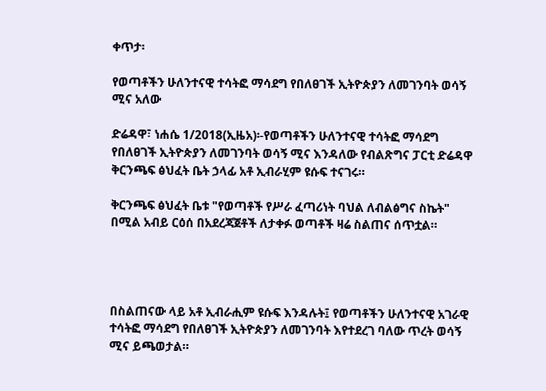ቀጥታ፡

የወጣቶችን ሁለንተናዊ ተሳትፎ ማሳደግ የበለፀገች ኢትዮጵያን ለመገንባት ወሳኝ ሚና አለው

ድሬዳዋ፣ ነሐሴ 1/2018(ኢዜአ)፡-የወጣቶችን ሁለንተናዊ ተሳትፎ ማሳደግ የበለፀገች ኢትዮጵያን ለመገንባት ወሳኝ ሚና እንዳለው የብልጽግና ፓርቲ ድሬዳዋ ቅርንጫፍ ፅህፈት ቤት ኃላፊ አቶ ኢብራሂም ዩሱፍ ተናገሩ።

ቅርንጫፍ ፅህፈት ቤቱ "የወጣቶች የሥራ ፈጣሪነት ባህል ለብልፅግና ስኬት" በሚል አብይ ርዕሰ በአደረጃጀቶች ለታቀፉ ወጣቶች ዛሬ ስልጠና ሰጥቷል።




በስልጠናው ላይ አቶ ኢብራሒም ዩሱፍ እንዳሉት፤ የወጣቶችን ሁለንተናዊ አገራዊ ተሳትፎ ማሳደግ የበለፀገች ኢትዮጵያን ለመገንባት እየተደረገ ባለው ጥረት ወሳኝ ሚና ይጫወታል።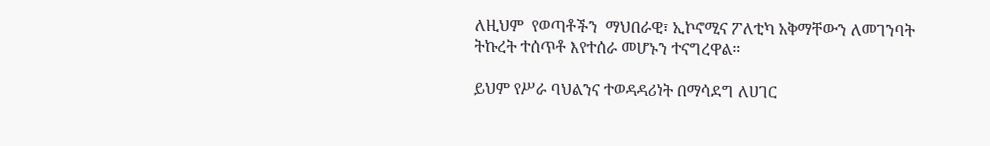ለዚህም  የወጣቶችን  ማህበራዊ፣ ኢኮኖሚና ፖለቲካ አቅማቸውን ለመገንባት ትኩረት ተሰጥቶ እየተሰራ መሆኑን ተናግረዋል።

ይህም የሥራ ባህልንና ተወዳዳሪነት በማሳደግ ለሀገር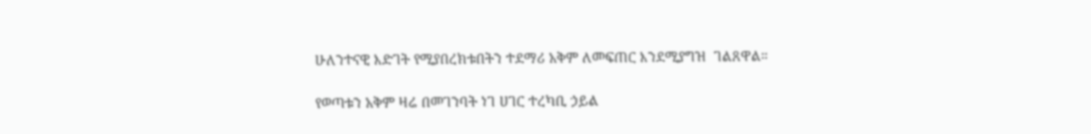ሁለንተናዊ እድገት የሚያበረክቱበትን ተደማሪ አቅም ለመፍጠር እንደሚያግዝ  ገልጸዋል።

የወጣቱን አቅም ዛሬ በመገንባት ነገ ሀገር ተረካቢ ኃይል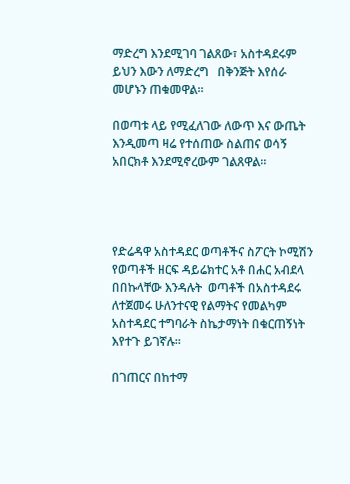ማድረግ እንደሚገባ ገልጸው፣ አስተዳደሩም ይህን እውን ለማድረግ   በቅንጅት እየሰራ መሆኑን ጠቁመዋል።

በወጣቱ ላይ የሚፈለገው ለውጥ እና ውጤት እንዲመጣ ዛሬ የተሰጠው ስልጠና ወሳኝ አበርክቶ እንደሚኖረውም ገልጸዋል።




የድሬዳዋ አስተዳደር ወጣቶችና ስፖርት ኮሚሽን የወጣቶች ዘርፍ ዳይሬክተር አቶ በሐር አብደላ በበኩላቸው እንዳሉት  ወጣቶች በአስተዳደሩ ለተጀመሩ ሁለንተናዊ የልማትና የመልካም አስተዳደር ተግባራት ስኬታማነት በቁርጠኝነት እየተጉ ይገኛሉ።

በገጠርና በከተማ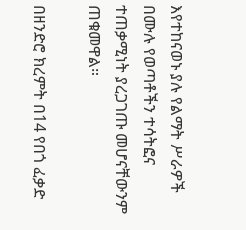እየተከናወኑ ያሉ የልማት ሥራዎች በሙሉ የወጣቶችን ተሳትፎና ተጠቃሚነት ያረጋገጡ መሆናቸውንም ጠቁመዋል።

በዘንድሮ ክረምት በ14 የበጎ ፈቃድ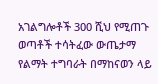አገልግሎቶች 300 ሺህ የሚጠጉ ወጣቶች ተሳትፈው ውጤታማ የልማት ተግባራት በማከናወን ላይ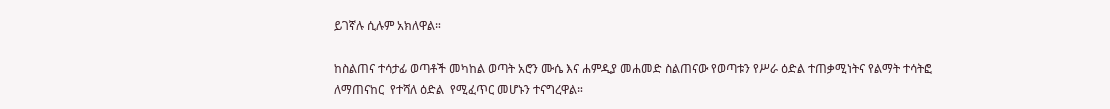ይገኛሉ ሲሉም አክለዋል።

ከስልጠና ተሳታፊ ወጣቶች መካከል ወጣት አሮን ሙሴ እና ሐምዲያ መሐመድ ስልጠናው የወጣቱን የሥራ ዕድል ተጠቃሚነትና የልማት ተሳትፎ ለማጠናከር  የተሻለ ዕድል  የሚፈጥር መሆኑን ተናግረዋል።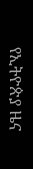የኢትዮጵያ ዜና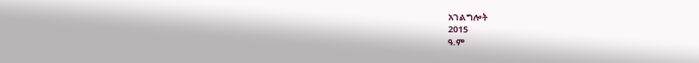አገልግሎት
2015
ዓ.ም